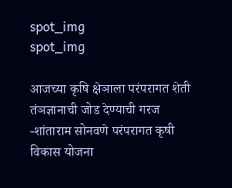spot_img
spot_img

आजच्या कृषि क्षेञाला परंपरागत शेती तंञज्ञानाची जोड देण्याची गरज -शांताराम सोनवणे परंपरागत कृषी विकास योजना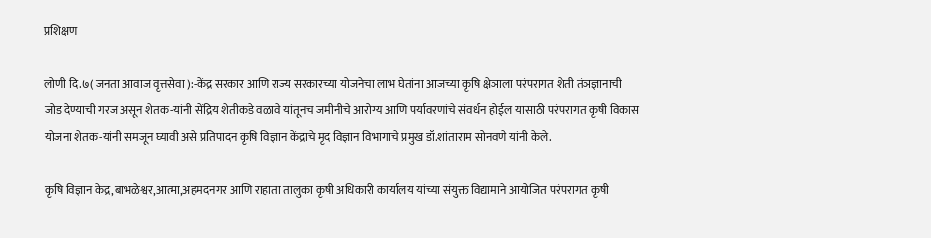प्रशिक्षण

लोणी दि.७( जनता आवाज वृत्तसेवा ):-केंद्र सरकार आणि राज्य सरकारच्या योजनेचा लाभ घेतांना आजच्या कृषि क्षेञाला परंपरागत शेती तंञज्ञानाची जोड देण्याची गरज असून शेतक-यांनी सेंद्रिय शेतीकडे वळावे यांतूनच जमीनीचे आरोग्य आणि पर्यावरणांचे संवर्धन होईल यासाठी परंपरागत कृषी विकास योजना शेतक-यांनी समजून घ्यावी असे प्रतिपादन कृषि विज्ञान केंद्राचे मृद विज्ञान विभागाचे प्रमुख डॉ.शांताराम सोनवणे यांनी केले.

कृषि विज्ञान केद्र,बाभळेश्वर,आत्मा,अहमदनगर आणि राहाता तालुका कृषी अधिकारी कार्यालय यांच्या संयुक्त विद्यामाने आयोजित परंपरागत कृषी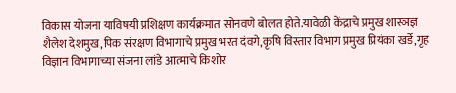विकास योजना याविषयी प्रशिक्षण कार्यक्रमात सोनवणे बोलत होते.यावेळी केंद्राचे प्रमुख शास्ञज्ञ शैलेश देशमुख,पिक संरक्षण विभागाचे प्रमुख भरत दंवगे,कृषि विस्तार विभाग प्रमुख प्रियंका खर्डे,गृह विज्ञान विभागाच्या संजना लांडे आत्माचे किशोर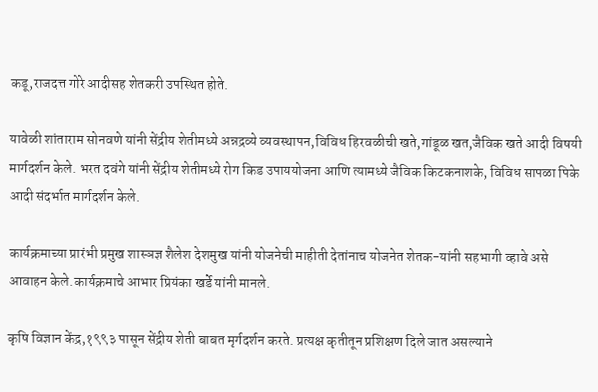कडू,राजदत्त गोरे आदीसह शेतकरी उपस्थित होते.

यावेळी शांताराम सोनवणे यांनी सेंद्रीय शेतीमध्ये अन्नद्रव्ये व्यवस्थापन,विविध हिरवळीची खते,गांडूळ खत,जैविक खते आदी विषयी मार्गदर्शन केले. भरत दवंगे यांनी सेंद्रीय शेतीमध्ये रोग किड उपाययोजना आणि त्यामध्ये जैविक किटकनाशके, विविध सापळा पिके आदी संदर्भात मार्गदर्शन केले.

कार्यक्रमाच्या प्रारंभी प्रमुख शास्ञज्ञ शैलेश देशमुख यांनी योजनेची माहीती देतांनाच योजनेत शेतक-यांनी सहभागी व्हावे असे आवाहन केले.कार्यक्रमाचे आभार प्रियंका खर्डे यांनी मानले.

कृषि विज्ञान केंद्र,१९९३ पासून सेंद्रीय शेती बाबत मृर्गदर्शन करते. प्रत्यक्ष कृतीतून प्रशिक्षण दिले जात असल्याने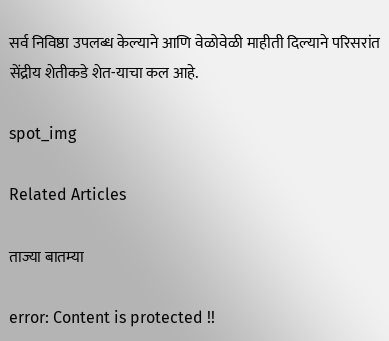सर्व निविष्ठा उपलब्ध केल्याने आणि वेळोवेळी माहीती दिल्याने परिसरांत सेंद्रीय शेतीकडे शेत-याचा कल आहे.

spot_img

Related Articles

ताज्या बातम्या

error: Content is protected !!